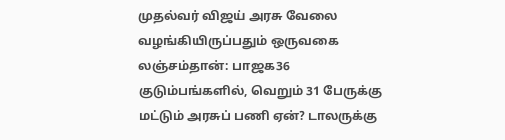முதல்வர் விஜய் அரசு வேலை வழங்கியிருப்பதும் ஒருவகை லஞ்சம்தான்: பாஜக36 குடும்பங்களில், வெறும் 31 பேருக்கு மட்டும் அரசுப் பணி ஏன்? டாலருக்கு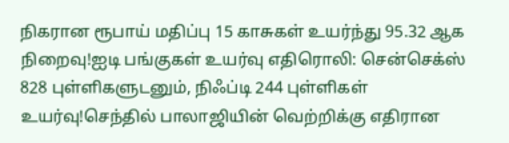நிகரான ரூபாய் மதிப்பு 15 காசுகள் உயர்ந்து 95.32 ஆக நிறைவு!ஐடி பங்குகள் உயர்வு எதிரொலி: சென்செக்ஸ் 828 புள்ளிகளுடனும், நிஃப்டி 244 புள்ளிகள் உயர்வு!செந்தில் பாலாஜியின் வெற்றிக்கு எதிரான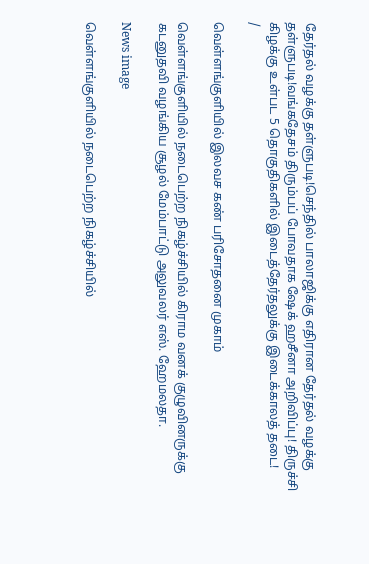தேர்தல் வழக்கு தள்ளுபடி!செந்தில் பாலாஜிக்கு எதிரான தேர்தல் வழக்கு தள்ளுபடி!வங்கதேசம் திரும்பப் போவதாக ஷேக் ஹசீனா அறிவிப்பு! திருச்சி கிழக்கு உள்பட 5 தொகுதிகளில் இடைத்தேர்தலுக்கு இடைக்காலத் தடை!
/

வெள்ளங்குளியில் இலவச கண் பரிசோதனை முகாம்

வெள்ளங்குளியில் நடைபெற்ற நிகழ்ச்சியில் கிராம வனக் குழுவினருக்கு கடனுதவி வழங்கிய சூழல் மேம்பாட்டு அலுவலர் எஸ். ஹேமலதா.

News image

வெள்ளங்குளியில் நடைபெற்ற நிகழ்ச்சியில்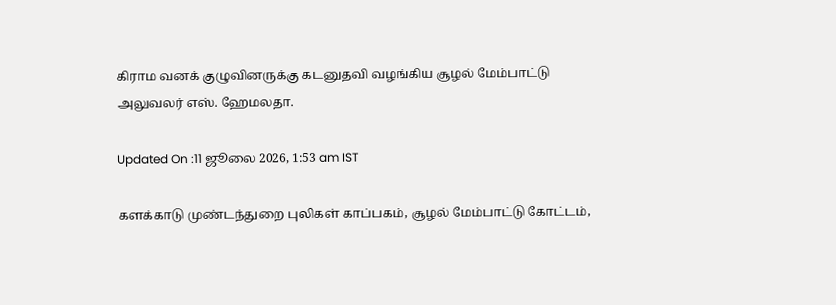கிராம வனக் குழுவினருக்கு கடனுதவி வழங்கிய சூழல் மேம்பாட்டு அலுவலர் எஸ். ஹேமலதா.

Updated On :11 ஜூலை 2026, 1:53 am IST

களக்காடு முண்டந்துறை புலிகள் காப்பகம், சூழல் மேம்பாட்டு கோட்டம்,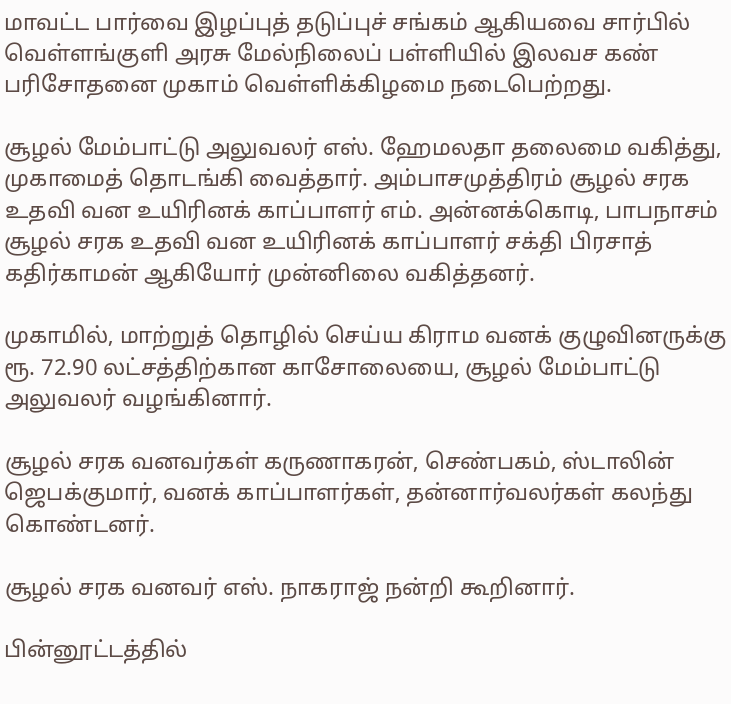மாவட்ட பார்வை இழப்புத் தடுப்புச் சங்கம் ஆகியவை சார்பில் வெள்ளங்குளி அரசு மேல்நிலைப் பள்ளியில் இலவச கண் பரிசோதனை முகாம் வெள்ளிக்கிழமை நடைபெற்றது.

சூழல் மேம்பாட்டு அலுவலர் எஸ். ஹேமலதா தலைமை வகித்து, முகாமைத் தொடங்கி வைத்தார். அம்பாசமுத்திரம் சூழல் சரக உதவி வன உயிரினக் காப்பாளர் எம். அன்னக்கொடி, பாபநாசம் சூழல் சரக உதவி வன உயிரினக் காப்பாளர் சக்தி பிரசாத் கதிர்காமன் ஆகியோர் முன்னிலை வகித்தனர்.

முகாமில், மாற்றுத் தொழில் செய்ய கிராம வனக் குழுவினருக்கு ரூ. 72.90 லட்சத்திற்கான காசோலையை, சூழல் மேம்பாட்டு அலுவலர் வழங்கினார்.

சூழல் சரக வனவர்கள் கருணாகரன், செண்பகம், ஸ்டாலின் ஜெபக்குமார், வனக் காப்பாளர்கள், தன்னார்வலர்கள் கலந்து கொண்டனர்.

சூழல் சரக வனவர் எஸ். நாகராஜ் நன்றி கூறினார்.

பின்னூட்டத்தில்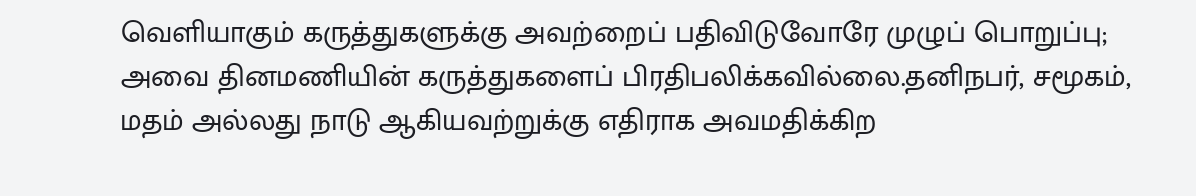வெளியாகும் கருத்துகளுக்கு அவற்றைப் பதிவிடுவோரே முழுப் பொறுப்பு; அவை தினமணியின் கருத்துகளைப் பிரதிபலிக்கவில்லை.தனிநபர், சமூகம், மதம் அல்லது நாடு ஆகியவற்றுக்கு எதிராக அவமதிக்கிற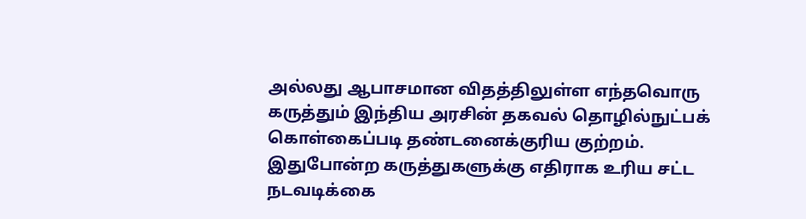அல்லது ஆபாசமான விதத்திலுள்ள எந்தவொரு கருத்தும் இந்திய அரசின் தகவல் தொழில்நுட்பக் கொள்கைப்படி தண்டனைக்குரிய குற்றம். இதுபோன்ற கருத்துகளுக்கு எதிராக உரிய சட்ட நடவடிக்கை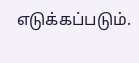எடுக்கப்படும்.